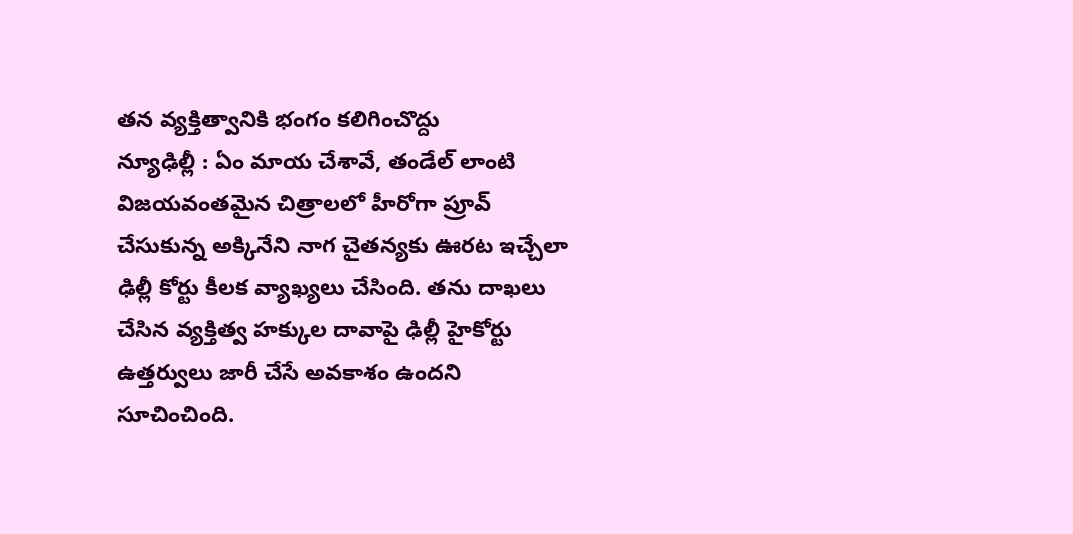తన వ్యక్తిత్వానికి భంగం కలిగించొద్దు
న్యూఢిల్లీ : ఏం మాయ చేశావే, తండేల్ లాంటి విజయవంతమైన చిత్రాలలో హీరోగా ప్రూవ్ చేసుకున్న అక్కినేని నాగ చైతన్యకు ఊరట ఇచ్చేలా ఢిల్లీ కోర్టు కీలక వ్యాఖ్యలు చేసింది. తను దాఖలు చేసిన వ్యక్తిత్వ హక్కుల దావాపై ఢిల్లీ హైకోర్టు ఉత్తర్వులు జారీ చేసే అవకాశం ఉందని సూచించింది.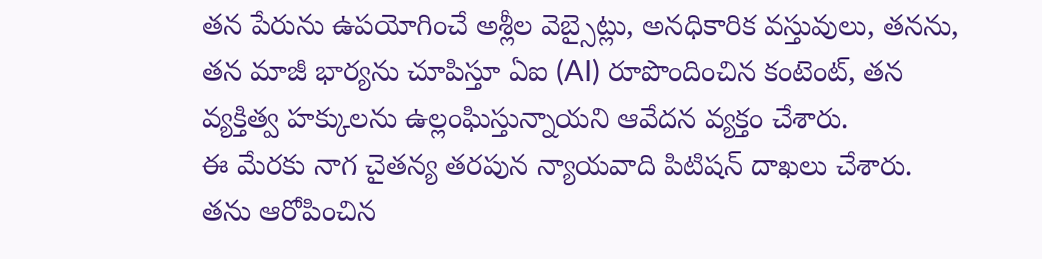తన పేరును ఉపయోగించే అశ్లీల వెబ్సైట్లు, అనధికారిక వస్తువులు, తనను, తన మాజీ భార్యను చూపిస్తూ ఏఐ (AI) రూపొందించిన కంటెంట్, తన వ్యక్తిత్వ హక్కులను ఉల్లంఘిస్తున్నాయని ఆవేదన వ్యక్తం చేశారు.
ఈ మేరకు నాగ చైతన్య తరపున న్యాయవాది పిటిషన్ దాఖలు చేశారు. తను ఆరోపించిన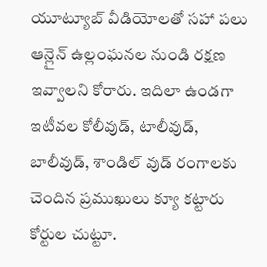యూట్యూబ్ వీడియోలతో సహా పలు ఆన్లైన్ ఉల్లంఘనల నుండి రక్షణ ఇవ్వాలని కోరారు. ఇదిలా ఉండగా ఇటీవల కోలీవుడ్, టాలీవుడ్, బాలీవుడ్, శాండిల్ వుడ్ రంగాలకు చెందిన ప్రముఖులు క్యూ కట్టారు కోర్టుల చుట్టూ.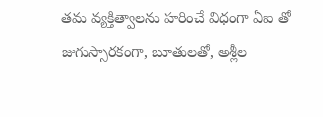తమ వ్యక్తిత్వాలను హరించే విధంగా ఏఐ తో జుగుస్సారకంగా, బూతులతో, అశ్లీల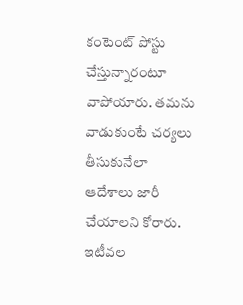కంటెంట్ పోస్టు చేస్తున్నారంటూ వాపోయారు. తమను వాడుకుంటే చర్యలు తీసుకునేలా ఆదేశాలు జారీ చేయాలని కోరారు. ఇటీవల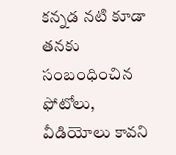కన్నడ నటి కూడా తనకు సంబంధించిన ఫోటోలు, వీడియోలు కావని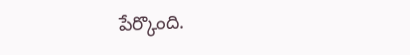పేర్కొంది.